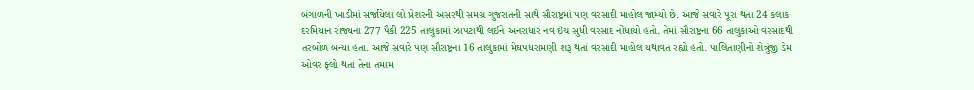બંગાળની ખાડીમાં સર્જાયેલા લો પ્રેશરની અસરથી સમગ્ર ગુજરાતની સાથે સૌરાષ્ટ્રમાં પણ વરસાદી માહોલ જામ્યો છે. આજે સવારે પૂરા થતા 24 કલાક દરમિયાન રાજ્યના 277 પૈકી 225 તાલુકામાં ઝાપટાથી લઈને અનરાધાર નવ ઇંચ સુધી વરસાદ નોંધાયો હતો. તેમાં સૌરાષ્ટ્રના 66 તાલુકાઓ વરસાદથી તરબોળ બન્યા હતા. આજે સવારે પણ સૌરાષ્ટ્રના 16 તાલુકામાં મેઘપધરામણી શરૂ થતાં વરસાદી માહોલ યથાવત રહ્યો હતો. પાલિતાણીનો શેત્રુંજી ડેમ ઓવર ફ્લો થતા તેના તમામ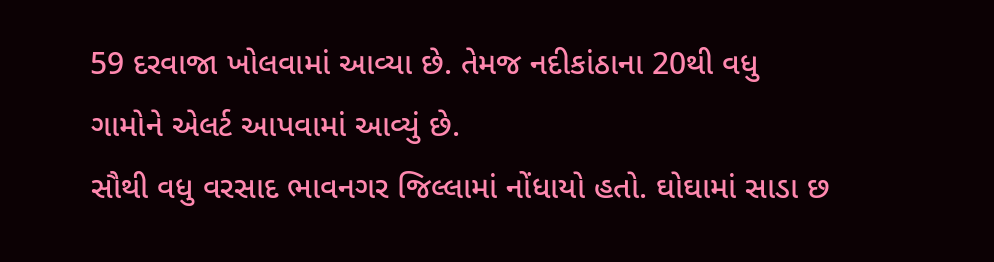59 દરવાજા ખોલવામાં આવ્યા છે. તેમજ નદીકાંઠાના 20થી વધુ ગામોને એલર્ટ આપવામાં આવ્યું છે.
સૌથી વધુ વરસાદ ભાવનગર જિલ્લામાં નોંધાયો હતો. ઘોઘામાં સાડા છ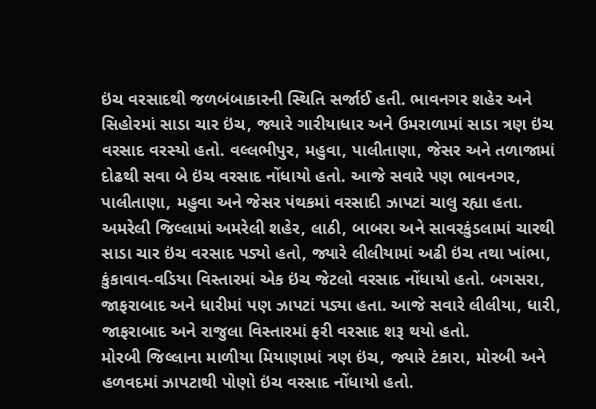ઇંચ વરસાદથી જળબંબાકારની સ્થિતિ સર્જાઈ હતી. ભાવનગર શહેર અને સિહોરમાં સાડા ચાર ઇંચ, જ્યારે ગારીયાધાર અને ઉમરાળામાં સાડા ત્રણ ઇંચ વરસાદ વરસ્યો હતો. વલ્લભીપુર, મહુવા, પાલીતાણા, જેસર અને તળાજામાં દોઢથી સવા બે ઇંચ વરસાદ નોંધાયો હતો. આજે સવારે પણ ભાવનગર, પાલીતાણા, મહુવા અને જેસર પંથકમાં વરસાદી ઝાપટાં ચાલુ રહ્યા હતા.
અમરેલી જિલ્લામાં અમરેલી શહેર, લાઠી, બાબરા અને સાવરકુંડલામાં ચારથી સાડા ચાર ઇંચ વરસાદ પડ્યો હતો, જ્યારે લીલીયામાં અઢી ઇંચ તથા ખાંભા, કુંકાવાવ-વડિયા વિસ્તારમાં એક ઇંચ જેટલો વરસાદ નોંધાયો હતો. બગસરા, જાફરાબાદ અને ધારીમાં પણ ઝાપટાં પડ્યા હતા. આજે સવારે લીલીયા, ધારી, જાફરાબાદ અને રાજુલા વિસ્તારમાં ફરી વરસાદ શરૂ થયો હતો.
મોરબી જિલ્લાના માળીયા મિયાણામાં ત્રણ ઇંચ, જ્યારે ટંકારા, મોરબી અને હળવદમાં ઝાપટાથી પોણો ઇંચ વરસાદ નોંધાયો હતો.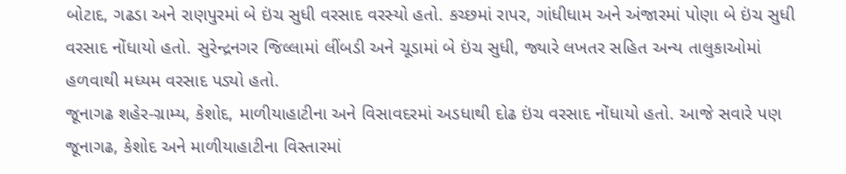બોટાદ, ગઢડા અને રાણપુરમાં બે ઇંચ સુધી વરસાદ વરસ્યો હતો. કચ્છમાં રાપર, ગાંધીધામ અને અંજારમાં પોણા બે ઇંચ સુધી વરસાદ નોંધાયો હતો. સુરેન્દ્રનગર જિલ્લામાં લીંબડી અને ચૂડામાં બે ઇંચ સુધી, જ્યારે લખતર સહિત અન્ય તાલુકાઓમાં હળવાથી મધ્યમ વરસાદ પડ્યો હતો.
જૂનાગઢ શહેર-ગ્રામ્ય, કેશોદ, માળીયાહાટીના અને વિસાવદરમાં અડધાથી દોઢ ઇંચ વરસાદ નોંધાયો હતો. આજે સવારે પણ જૂનાગઢ, કેશોદ અને માળીયાહાટીના વિસ્તારમાં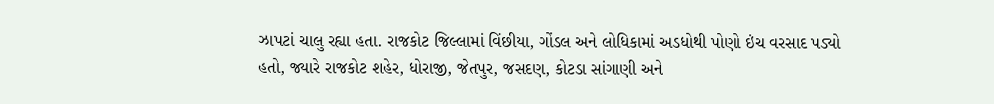ઝાપટાં ચાલુ રહ્યા હતા. રાજકોટ જિલ્લામાં વિંછીયા, ગોંડલ અને લોધિકામાં અડધોથી પોણો ઇંચ વરસાદ પડ્યો હતો, જ્યારે રાજકોટ શહેર, ધોરાજી, જેતપુર, જસદણ, કોટડા સાંગાણી અને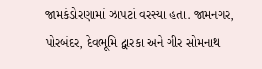જામકંડોરણામાં ઝાપટાં વરસ્યા હતા. જામનગર, પોરબંદર, દેવભૂમિ દ્વારકા અને ગીર સોમનાથ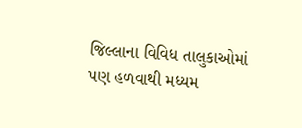જિલ્લાના વિવિધ તાલુકાઓમાં પણ હળવાથી મધ્યમ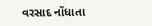વરસાદ નોંધાતા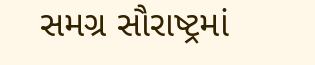સમગ્ર સૌરાષ્ટ્રમાં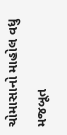ચોમાસાનો માહોલ વધુ મજબૂત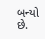બન્યો છે.